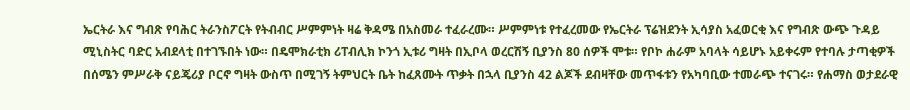ኤርትራ እና ግብጽ የባሕር ትራንስፖርት የትብብር ሥምምነት ዛሬ ቅዳሜ በአስመራ ተፈራረሙ። ሥምምነቱ የተፈረመው የኤርትራ ፕሬዝደንት ኢሳያስ አፈወርቂ እና የግብጽ ውጭ ጉዳይ ሚኒስትር ባድር አብደላቲ በተገኙበት ነው። በዴሞክራቲክ ሪፐብሊክ ኮንጎ ኢቱሪ ግዛት በኢቦላ ወረርሽኝ ቢያንስ 80 ሰዎች ሞቱ። የቦኮ ሐራም አባላት ሳይሆኑ አይቀሩም የተባሉ ታጣቂዎች በሰሜን ምሥራቅ ናይጄሪያ ቦርኖ ግዛት ውስጥ በሚገኝ ትምህርት ቤት ከፈጸሙት ጥቃት በኋላ ቢያንስ 42 ልጆች ደብዛቸው መጥፋቱን የአካባቢው ተመራጭ ተናገሩ። የሐማስ ወታደራዊ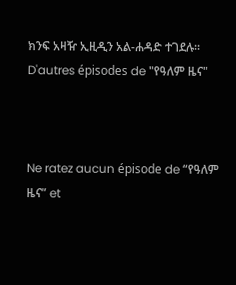ክንፍ አዛዥ ኢዚዲን አል-ሐዳድ ተገደሉ።
D'autres épisodes de "የዓለም ዜና"



Ne ratez aucun épisode de “የዓለም ዜና” et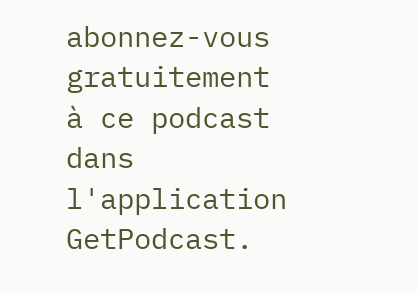abonnez-vous gratuitement à ce podcast dans l'application GetPodcast.